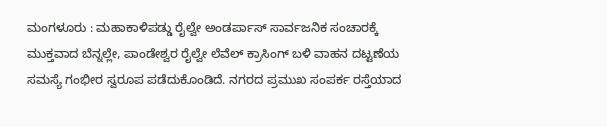ಮಂಗಳೂರು : ಮಹಾಕಾಳಿಪಡ್ಡು ರೈಲ್ವೇ ಅಂಡರ್ಪಾಸ್ ಸಾರ್ವಜನಿಕ ಸಂಚಾರಕ್ಕೆ ಮುಕ್ತವಾದ ಬೆನ್ನಲ್ಲೇ, ಪಾಂಡೇಶ್ವರ ರೈಲ್ವೇ ಲೆವೆಲ್ ಕ್ರಾಸಿಂಗ್ ಬಳಿ ವಾಹನ ದಟ್ಟಣೆಯ ಸಮಸ್ಯೆ ಗಂಭೀರ ಸ್ವರೂಪ ಪಡೆದುಕೊಂಡಿದೆ. ನಗರದ ಪ್ರಮುಖ ಸಂಪರ್ಕ ರಸ್ತೆಯಾದ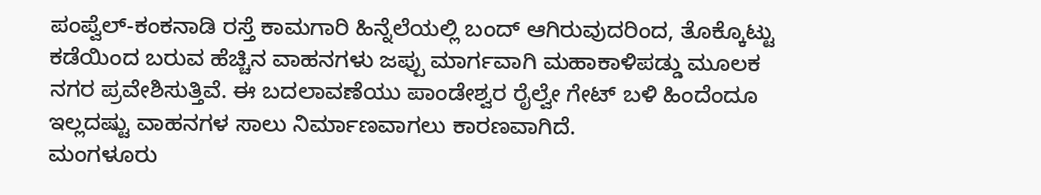ಪಂಪ್ವೆಲ್-ಕಂಕನಾಡಿ ರಸ್ತೆ ಕಾಮಗಾರಿ ಹಿನ್ನೆಲೆಯಲ್ಲಿ ಬಂದ್ ಆಗಿರುವುದರಿಂದ, ತೊಕ್ಕೊಟ್ಟು ಕಡೆಯಿಂದ ಬರುವ ಹೆಚ್ಚಿನ ವಾಹನಗಳು ಜಪ್ಪು ಮಾರ್ಗವಾಗಿ ಮಹಾಕಾಳಿಪಡ್ಡು ಮೂಲಕ ನಗರ ಪ್ರವೇಶಿಸುತ್ತಿವೆ. ಈ ಬದಲಾವಣೆಯು ಪಾಂಡೇಶ್ವರ ರೈಲ್ವೇ ಗೇಟ್ ಬಳಿ ಹಿಂದೆಂದೂ ಇಲ್ಲದಷ್ಟು ವಾಹನಗಳ ಸಾಲು ನಿರ್ಮಾಣವಾಗಲು ಕಾರಣವಾಗಿದೆ.
ಮಂಗಳೂರು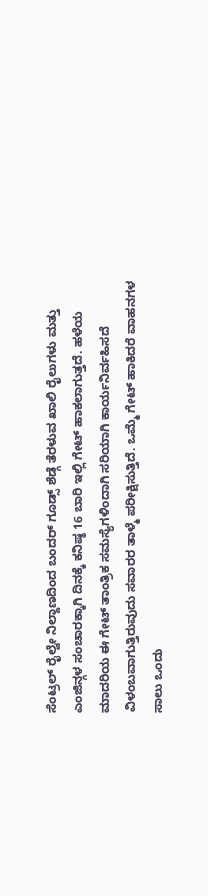ಸೆಂಟ್ರಲ್ ರೈಲ್ವೇ ನಿಲ್ದಾಣದಿಂದ ಬಂದರ್ ಗೂಡ್ಸ್ ಶೆಡ್ಗೆ ತೆರಳುವ ಖಾಲಿ ರೈಲುಗಳು ಮತ್ತು ಎಂಜಿನ್ಗಳ ಸಂಚಾರಕ್ಕಾಗಿ ದಿನಕ್ಕೆ ಕನಿಷ್ಠ 16 ಬಾರಿ ಇಲ್ಲಿ ಗೇಟ್ ಹಾಕಲಾಗುತ್ತದೆ. ಹಳೆಯ ಮಾದರಿಯ ಈ ಗೇಟ್ ತಾಂತ್ರಿಕ ಸಮಸ್ಯೆಗಳಿಂದಾಗಿ ಸರಿಯಾಗಿ ಕಾರ್ಯನಿರ್ವಹಿಸದೆ ವಿಳಂಬವಾಗುತ್ತಿರುವುದು ಸವಾರರ ತಾಳ್ಮೆ ಪರೀಕ್ಷಿಸುತ್ತಿದೆ. ಒಮ್ಮೆ ಗೇಟ್ ಹಾಕಿದರೆ ವಾಹನಗಳ ಸಾಲು ಒಂದು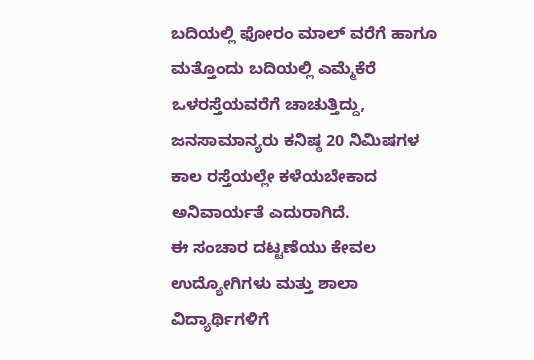ಬದಿಯಲ್ಲಿ ಫೋರಂ ಮಾಲ್ ವರೆಗೆ ಹಾಗೂ ಮತ್ತೊಂದು ಬದಿಯಲ್ಲಿ ಎಮ್ಮೆಕೆರೆ ಒಳರಸ್ತೆಯವರೆಗೆ ಚಾಚುತ್ತಿದ್ದು, ಜನಸಾಮಾನ್ಯರು ಕನಿಷ್ಠ 20 ನಿಮಿಷಗಳ ಕಾಲ ರಸ್ತೆಯಲ್ಲೇ ಕಳೆಯಬೇಕಾದ ಅನಿವಾರ್ಯತೆ ಎದುರಾಗಿದೆ.
ಈ ಸಂಚಾರ ದಟ್ಟಣೆಯು ಕೇವಲ ಉದ್ಯೋಗಿಗಳು ಮತ್ತು ಶಾಲಾ ವಿದ್ಯಾರ್ಥಿಗಳಿಗೆ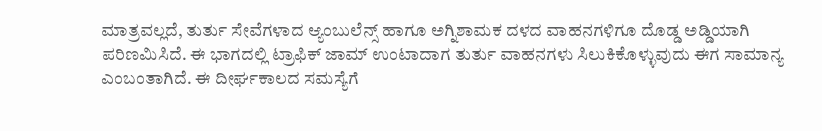ಮಾತ್ರವಲ್ಲದೆ, ತುರ್ತು ಸೇವೆಗಳಾದ ಆ್ಯಂಬುಲೆನ್ಸ್ ಹಾಗೂ ಅಗ್ನಿಶಾಮಕ ದಳದ ವಾಹನಗಳಿಗೂ ದೊಡ್ಡ ಅಡ್ಡಿಯಾಗಿ ಪರಿಣಮಿಸಿದೆ. ಈ ಭಾಗದಲ್ಲಿ ಟ್ರಾಫಿಕ್ ಜಾಮ್ ಉಂಟಾದಾಗ ತುರ್ತು ವಾಹನಗಳು ಸಿಲುಕಿಕೊಳ್ಳುವುದು ಈಗ ಸಾಮಾನ್ಯ ಎಂಬಂತಾಗಿದೆ. ಈ ದೀರ್ಘಕಾಲದ ಸಮಸ್ಯೆಗೆ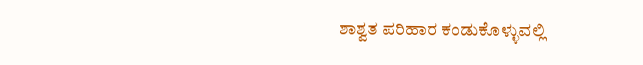ಶಾಶ್ವತ ಪರಿಹಾರ ಕಂಡುಕೊಳ್ಳುವಲ್ಲಿ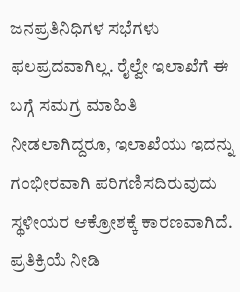ಜನಪ್ರತಿನಿಧಿಗಳ ಸಭೆಗಳು ಫಲಪ್ರದವಾಗಿಲ್ಲ. ರೈಲ್ವೇ ಇಲಾಖೆಗೆ ಈ ಬಗ್ಗೆ ಸಮಗ್ರ ಮಾಹಿತಿ ನೀಡಲಾಗಿದ್ದರೂ, ಇಲಾಖೆಯು ಇದನ್ನು ಗಂಭೀರವಾಗಿ ಪರಿಗಣಿಸದಿರುವುದು ಸ್ಥಳೀಯರ ಆಕ್ರೋಶಕ್ಕೆ ಕಾರಣವಾಗಿದೆ.
ಪ್ರತಿಕ್ರಿಯೆ ನೀಡಿ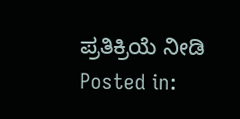ಪ್ರತಿಕ್ರಿಯೆ ನೀಡಿ
Posted in: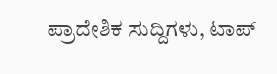ಪ್ರಾದೇಶಿಕ ಸುದ್ದಿಗಳು, ಟಾಪ್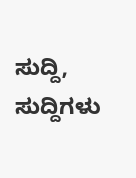ಸುದ್ದಿ, ಸುದ್ದಿಗಳು